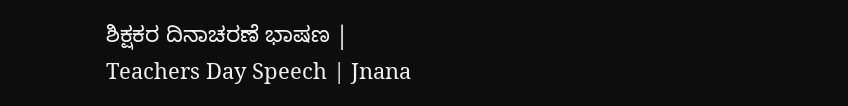ಶಿಕ್ಷಕರ ದಿನಾಚರಣೆ ಭಾಷಣ | Teachers Day Speech | Jnana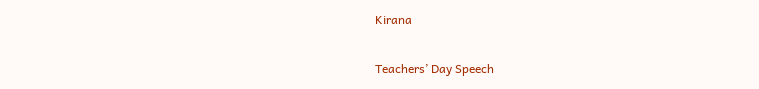Kirana

Teachers’ Day Speech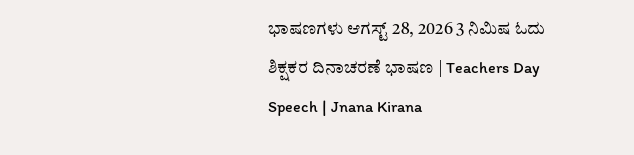ಭಾಷಣಗಳು ಆಗಸ್ಟ್ 28, 2026 3 ನಿಮಿಷ ಓದು
ಶಿಕ್ಷಕರ ದಿನಾಚರಣೆ ಭಾಷಣ | Teachers Day Speech | Jnana Kirana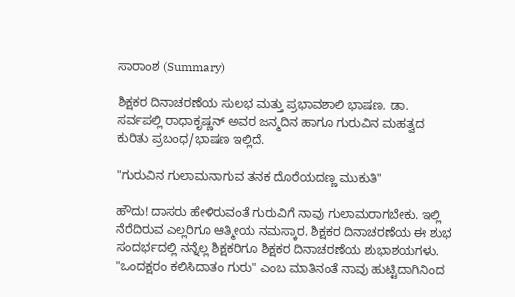ಸಾರಾಂಶ (Summary)

ಶಿಕ್ಷಕರ ದಿನಾಚರಣೆಯ ಸುಲಭ ಮತ್ತು ಪ್ರಭಾವಶಾಲಿ ಭಾಷಣ. ಡಾ. ಸರ್ವಪಲ್ಲಿ ರಾಧಾಕೃಷ್ಣನ್ ಅವರ ಜನ್ಮದಿನ ಹಾಗೂ ಗುರುವಿನ ಮಹತ್ವದ ಕುರಿತು ಪ್ರಬಂಧ/ಭಾಷಣ ಇಲ್ಲಿದೆ.

"ಗುರುವಿನ ಗುಲಾಮನಾಗುವ ತನಕ ದೊರೆಯದಣ್ಣ ಮುಕುತಿ"

ಹೌದು! ದಾಸರು ಹೇಳಿರುವಂತೆ ಗುರುವಿಗೆ ನಾವು ಗುಲಾಮರಾಗಬೇಕು. ಇಲ್ಲಿ ನೆರೆದಿರುವ ಎಲ್ಲರಿಗೂ ಆತ್ಮೀಯ ನಮಸ್ಕಾರ. ಶಿಕ್ಷಕರ ದಿನಾಚರಣೆಯ ಈ ಶುಭ ಸಂದರ್ಭದಲ್ಲಿ ನನ್ನೆಲ್ಲ ಶಿಕ್ಷಕರಿಗೂ ಶಿಕ್ಷಕರ ದಿನಾಚರಣೆಯ ಶುಭಾಶಯಗಳು. "ಒಂದಕ್ಷರಂ ಕಲಿಸಿದಾತಂ ಗುರು" ಎಂಬ ಮಾತಿನಂತೆ ನಾವು ಹುಟ್ಟಿದಾಗಿನಿಂದ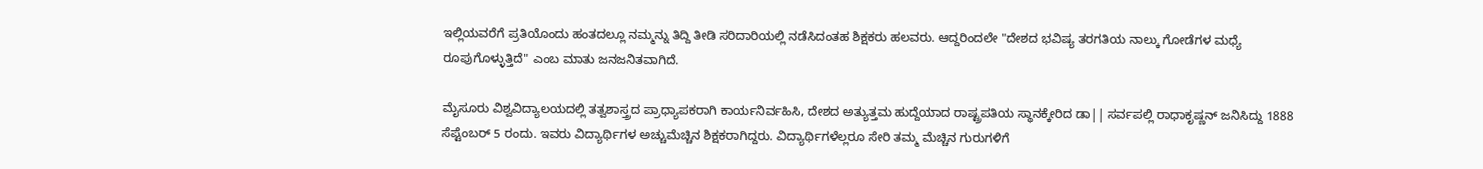ಇಲ್ಲಿಯವರೆಗೆ ಪ್ರತಿಯೊಂದು ಹಂತದಲ್ಲೂ ನಮ್ಮನ್ನು ತಿದ್ದಿ ತೀಡಿ ಸರಿದಾರಿಯಲ್ಲಿ ನಡೆಸಿದಂತಹ ಶಿಕ್ಷಕರು ಹಲವರು. ಆದ್ದರಿಂದಲೇ "ದೇಶದ ಭವಿಷ್ಯ ತರಗತಿಯ ನಾಲ್ಕು ಗೋಡೆಗಳ ಮಧ್ಯೆ ರೂಪುಗೊಳ್ಳುತ್ತಿದೆ" ಎಂಬ ಮಾತು ಜನಜನಿತವಾಗಿದೆ.

ಮೈಸೂರು ವಿಶ್ವವಿದ್ಯಾಲಯದಲ್ಲಿ ತತ್ವಶಾಸ್ತ್ರದ ಪ್ರಾಧ್ಯಾಪಕರಾಗಿ ಕಾರ್ಯನಿರ್ವಹಿಸಿ, ದೇಶದ ಅತ್ಯುತ್ತಮ ಹುದ್ದೆಯಾದ ರಾಷ್ಟ್ರಪತಿಯ ಸ್ಥಾನಕ್ಕೇರಿದ ಡಾ|| ಸರ್ವಪಲ್ಲಿ ರಾಧಾಕೃಷ್ಣನ್ ಜನಿಸಿದ್ದು 1888 ಸೆಪ್ಟೆಂಬರ್ 5 ರಂದು. ಇವರು ವಿದ್ಯಾರ್ಥಿಗಳ ಅಚ್ಚುಮೆಚ್ಚಿನ ಶಿಕ್ಷಕರಾಗಿದ್ದರು. ವಿದ್ಯಾರ್ಥಿಗಳೆಲ್ಲರೂ ಸೇರಿ ತಮ್ಮ ಮೆಚ್ಚಿನ ಗುರುಗಳಿಗೆ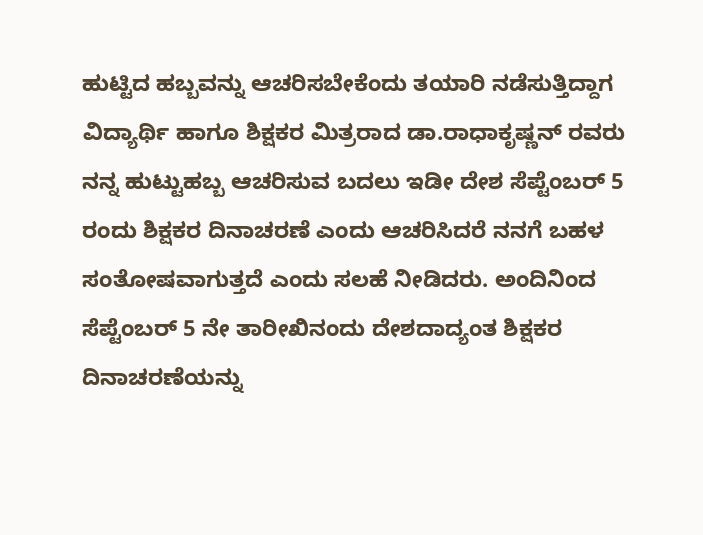ಹುಟ್ಟಿದ ಹಬ್ಬವನ್ನು ಆಚರಿಸಬೇಕೆಂದು ತಯಾರಿ ನಡೆಸುತ್ತಿದ್ದಾಗ ವಿದ್ಯಾರ್ಥಿ ಹಾಗೂ ಶಿಕ್ಷಕರ ಮಿತ್ರರಾದ ಡಾ.ರಾಧಾಕೃಷ್ಣನ್ ರವರು ನನ್ನ ಹುಟ್ಟುಹಬ್ಬ ಆಚರಿಸುವ ಬದಲು ಇಡೀ ದೇಶ ಸೆಪ್ಟೆಂಬರ್ 5 ರಂದು ಶಿಕ್ಷಕರ ದಿನಾಚರಣೆ ಎಂದು ಆಚರಿಸಿದರೆ ನನಗೆ ಬಹಳ ಸಂತೋಷವಾಗುತ್ತದೆ ಎಂದು ಸಲಹೆ ನೀಡಿದರು. ಅಂದಿನಿಂದ ಸೆಪ್ಟೆಂಬರ್ 5 ನೇ ತಾರೀಖಿನಂದು ದೇಶದಾದ್ಯಂತ ಶಿಕ್ಷಕರ ದಿನಾಚರಣೆಯನ್ನು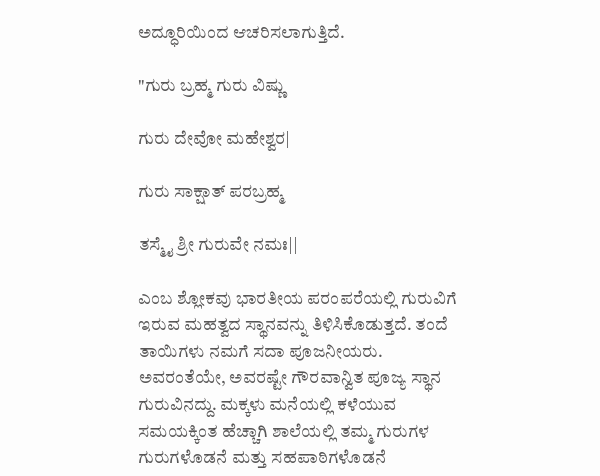ಅದ್ಧೂರಿಯಿಂದ ಆಚರಿಸಲಾಗುತ್ತಿದೆ.

"ಗುರು ಬ್ರಹ್ಮ ಗುರು ವಿಷ್ಣು

ಗುರು ದೇವೋ ಮಹೇಶ್ವರ|

ಗುರು ಸಾಕ್ಷಾತ್ ಪರಬ್ರಹ್ಮ

ತಸ್ಮೈ ಶ್ರೀ ಗುರುವೇ ನಮಃ||

ಎಂಬ ಶ್ಲೋಕವು ಭಾರತೀಯ ಪರಂಪರೆಯಲ್ಲಿ ಗುರುವಿಗೆ ಇರುವ ಮಹತ್ವದ ಸ್ಥಾನವನ್ನು ತಿಳಿಸಿಕೊಡುತ್ತದೆ. ತಂದೆ ತಾಯಿಗಳು ನಮಗೆ ಸದಾ ಪೂಜನೀಯರು. ಅವರಂತೆಯೇ, ಅವರಷ್ಟೇ ಗೌರವಾನ್ವಿತ ಪೂಜ್ಯ ಸ್ಥಾನ ಗುರುವಿನದ್ದು. ಮಕ್ಕಳು ಮನೆಯಲ್ಲಿ ಕಳೆಯುವ ಸಮಯಕ್ಕಿಂತ ಹೆಚ್ಚಾಗಿ ಶಾಲೆಯಲ್ಲಿ ತಮ್ಮ ಗುರುಗಳ ಗುರುಗಳೊಡನೆ ಮತ್ತು ಸಹಪಾಠಿಗಳೊಡನೆ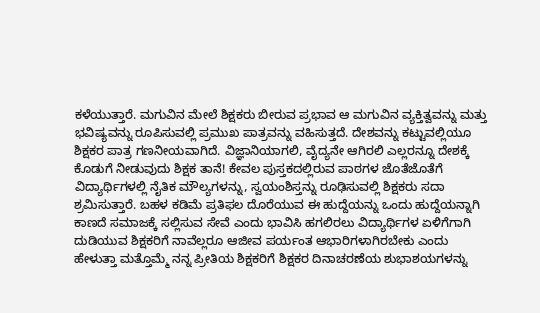ಕಳೆಯುತ್ತಾರೆ. ಮಗುವಿನ ಮೇಲೆ ಶಿಕ್ಷಕರು ಬೀರುವ ಪ್ರಭಾವ ಆ ಮಗುವಿನ ವ್ಯಕ್ತಿತ್ವವನ್ನು ಮತ್ತು ಭವಿಷ್ಯವನ್ನು ರೂಪಿಸುವಲ್ಲಿ ಪ್ರಮುಖ ಪಾತ್ರವನ್ನು ವಹಿಸುತ್ತದೆ. ದೇಶವನ್ನು ಕಟ್ಟುವಲ್ಲಿಯೂ ಶಿಕ್ಷಕರ ಪಾತ್ರ ಗಣನೀಯವಾಗಿದೆ. ವಿಜ್ಞಾನಿಯಾಗಲಿ, ವೈದ್ಯನೇ ಆಗಿರಲಿ ಎಲ್ಲರನ್ನೂ ದೇಶಕ್ಕೆ ಕೊಡುಗೆ ನೀಡುವುದು ಶಿಕ್ಷಕ ತಾನೆ! ಕೇವಲ ಪುಸ್ತಕದಲ್ಲಿರುವ ಪಾಠಗಳ ಜೊತೆಜೊತೆಗೆ ವಿದ್ಯಾರ್ಥಿಗಳಲ್ಲಿ ನೈತಿಕ ಮೌಲ್ಯಗಳನ್ನು, ಸ್ವಯಂಶಿಸ್ತನ್ನು ರೂಢಿಸುವಲ್ಲಿ ಶಿಕ್ಷಕರು ಸದಾ ಶ್ರಮಿಸುತ್ತಾರೆ. ಬಹಳ ಕಡಿಮೆ ಪ್ರತಿಫಲ ದೊರೆಯುವ ಈ ಹುದ್ದೆಯನ್ನು ಒಂದು ಹುದ್ದೆಯನ್ನಾಗಿ ಕಾಣದೆ ಸಮಾಜಕ್ಕೆ ಸಲ್ಲಿಸುವ ಸೇವೆ ಎಂದು ಭಾವಿಸಿ ಹಗಲಿರಲು ವಿದ್ಯಾರ್ಥಿಗಳ ಏಳಿಗೆಗಾಗಿ ದುಡಿಯುವ ಶಿಕ್ಷಕರಿಗೆ ನಾವೆಲ್ಲರೂ ಆಜೀವ ಪರ್ಯಂತ ಆಭಾರಿಗಳಾಗಿರಬೇಕು ಎಂದು ಹೇಳುತ್ತಾ ಮತ್ತೊಮ್ಮೆ ನನ್ನ ಪ್ರೀತಿಯ ಶಿಕ್ಷಕರಿಗೆ ಶಿಕ್ಷಕರ ದಿನಾಚರಣೆಯ ಶುಭಾಶಯಗಳನ್ನು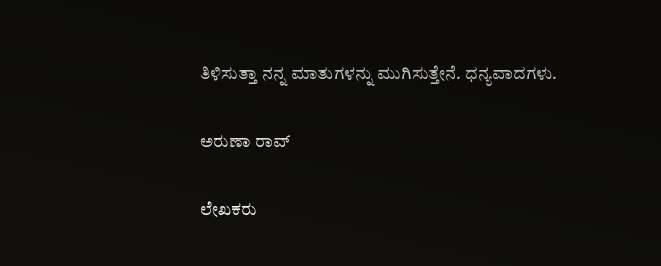ತಿಳಿಸುತ್ತಾ ನನ್ನ ಮಾತುಗಳನ್ನು ಮುಗಿಸುತ್ತೇನೆ. ಧನ್ಯವಾದಗಳು.

ಅರುಣಾ ರಾವ್

ಲೇಖಕರು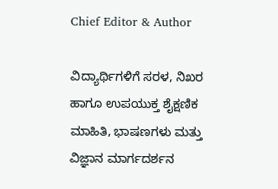Chief Editor & Author

ವಿದ್ಯಾರ್ಥಿಗಳಿಗೆ ಸರಳ, ನಿಖರ ಹಾಗೂ ಉಪಯುಕ್ತ ಶೈಕ್ಷಣಿಕ ಮಾಹಿತಿ, ಭಾಷಣಗಳು ಮತ್ತು ವಿಜ್ಞಾನ ಮಾರ್ಗದರ್ಶನ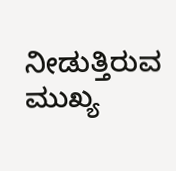ನೀಡುತ್ತಿರುವ ಮುಖ್ಯ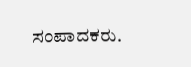ಸಂಪಾದಕರು.